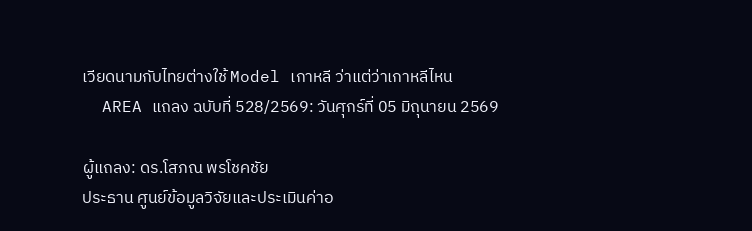เวียดนามกับไทยต่างใช้ Model เกาหลี ว่าแต่ว่าเกาหลีไหน
  AREA แถลง ฉบับที่ 528/2569: วันศุกร์ที่ 05 มิถุนายน 2569

ผู้แถลง: ดร.โสภณ พรโชคชัย
ประธาน ศูนย์ข้อมูลวิจัยและประเมินค่าอ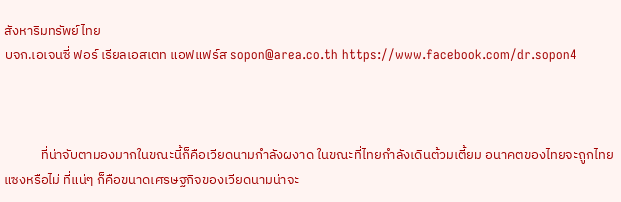สังหาริมทรัพย์ไทย
บจก.เอเจนซี่ ฟอร์ เรียลเอสเตท แอฟแฟร์ส sopon@area.co.th https://www.facebook.com/dr.sopon4



            ที่น่าจับตามองมากในขณะนี้ก็คือเวียดนามกำลังผงาด ในขณะที่ไทยกำลังเดินต้วมเตี้ยม อนาคตของไทยจะถูกไทยแซงหรือไม่ ที่แน่ๆ ก็คือขนาดเศรษฐกิจของเวียดนามน่าจะ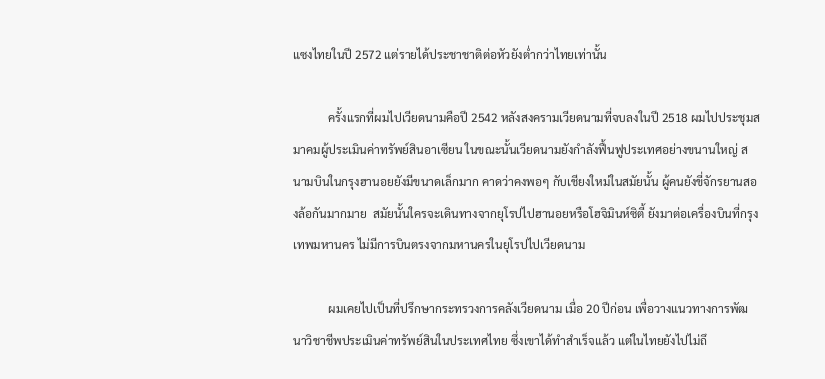แซงไทยในปี 2572 แต่รายได้ประชาชาติต่อหัวยังต่ำกว่าไทยเท่านั้น

            ครั้งแรกที่ผมไปเวียดนามคือปี 2542 หลังสงครามเวียดนามที่จบลงในปี 2518 ผมไปประชุมสมาคมผู้ประเมินค่าทรัพย์สินอาเซียน ในขณะนั้นเวียดนามยังกำลังฟื้นฟูประเทศอย่างขนานใหญ่ สนามบินในกรุงฮานอยยังมีขนาดเล็กมาก คาดว่าคงพอๆ กับเชียงใหม่ในสมัยนั้น ผู้คนยังขี่จักรยานสองล้อกันมากมาย  สมัยนั้นใครจะเดินทางจากยุโรปไปฮานอยหรือโฮจิมินห์ซิตี้ ยังมาต่อเครื่องบินที่กรุงเทพมหานคร ไม่มีการบินตรงจากมหานครในยุโรปไปเวียดนาม

            ผมเคยไปเป็นที่ปรึกษากระทรวงการคลังเวียดนาม เมื่อ 20 ปีก่อน เพื่อวางแนวทางการพัฒนาวิชาชีพประเมินค่าทรัพย์สินในประเทศไทย ซึ่งเขาได้ทำสำเร็จแล้ว แต่ในไทยยังไปไม่ถึ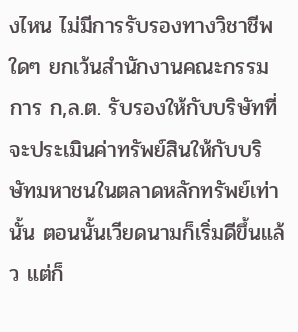งไหน ไม่มีการรับรองทางวิชาชีพใดๆ ยกเว้นสำนักงานคณะกรรมการ ก,ล.ต. รับรองให้กับบริษัทที่จะประเมินค่าทรัพย์สินให้กับบริษัทมหาชนในตลาดหลักทรัพย์เท่านั้น ตอนนั้นเวียดนามก็เริ่มดีขึ้นแล้ว แต่ก็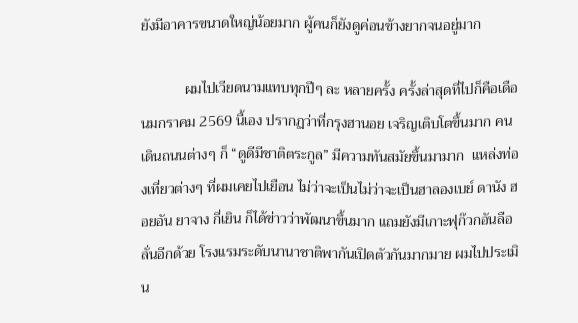ยังมีอาคารขนาดใหญ่น้อยมาก ผู้คนก็ยังดูค่อนข้างยากจนอยู่มาก

            ผมไปเวียดนามแทบทุกปีๆ ละ หลายครั้ง ครั้งล่าสุดที่ไปก็คือเดือนมกราคม 2569 นี้เอง ปรากฏว่าที่กรุงฮานอย เจริญเติบโตขึ้นมาก คนเดินถนนต่างๆ ก็ “ดูดีมีชาติตระกูล” มีความทันสมัยขึ้นมามาก  แหล่งท่องเที่ยวต่างๆ ที่ผมเคยไปเยือน ไม่ว่าจะเป็นไม่ว่าจะเป็นฮาลองเบย์ ดานัง ฮอยอัน ยาจาง กี่เยิน ก็ได้ข่าวว่าพัฒนาขึ้นมาก แถมยังมีเกาะฟุก๊วกอันลือลั่นอีกด้วย โรงแรมระดับนานาชาติพากันเปิดตัวกันมากมาย ผมไปประเมิน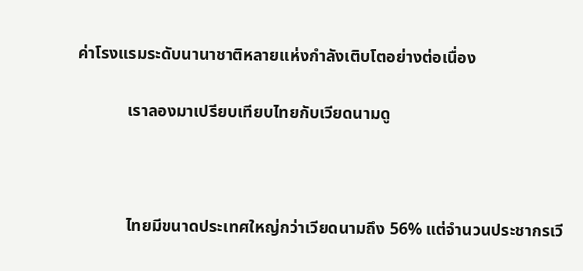ค่าโรงแรมระดับนานาชาติหลายแห่งกำลังเติบโตอย่างต่อเนื่อง

            เราลองมาเปรียบเทียบไทยกับเวียดนามดู



            ไทยมีขนาดประเทศใหญ่กว่าเวียดนามถึง 56% แต่จำนวนประชากรเวี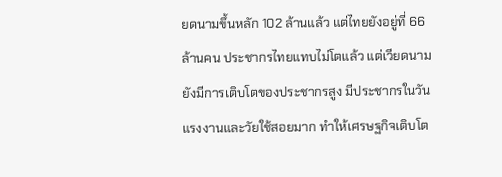ยดนามขึ้นหลัก 102 ล้านแล้ว แต่ไทยยังอยู่ที่ 66 ล้านคน ประชากรไทยแทบไม่โตแล้ว แต่เวียดนามยังมีการเติบโตของประชากรสูง มีประชากรในวันแรงงานและวัยใช้สอยมาก ทำให้เศรษฐกิจเติบโต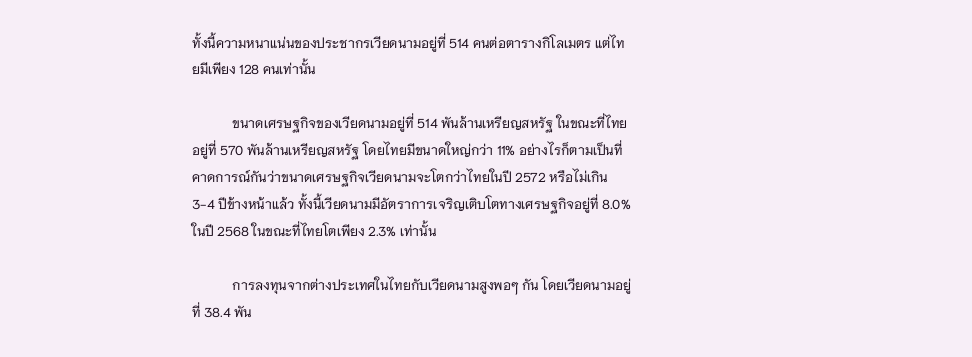ทั้งนี้ความหนาแน่นของประชากรเวียดนามอยู่ที่ 514 คนต่อตารางกิโลเมตร แต่ไทยมีเพียง 128 คนเท่านั้น

            ขนาดเศรษฐกิจของเวียดนามอยู่ที่ 514 พันล้านเหรียญสหรัฐ ในขณะที่ไทยอยู่ที่ 570 พันล้านเหรียญสหรัฐ โดยไทยมีขนาดใหญ่กว่า 11% อย่างไรก็ตามเป็นที่คาดการณ์กันว่าขนาดเศรษฐกิจเวียดนามจะโตกว่าไทยในปี 2572 หรือไม่เกิน 3-4 ปีข้างหน้าแล้ว ทั้งนี้เวียดนามมีอัตราการเจริญเติบโตทางเศรษฐกิจอยู่ที่ 8.0% ในปี 2568 ในขณะที่ไทยโตเพียง 2.3% เท่านั้น

            การลงทุนจากต่างประเทศในไทยกับเวียดนามสูงพอๆ กัน โดยเวียดนามอยู่ที่ 38.4 พัน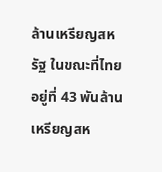ล้านเหรียญสหรัฐ ในขณะที่ไทยอยู่ที่ 43 พันล้านเหรียญสห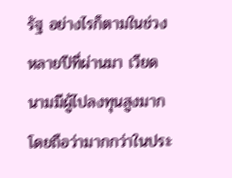รัฐ อย่างไรก็ตามในช่วงหลายปีที่ผ่านมา เวียดนามมีผู้ไปลงทุนสูงมาก โดยถือว่ามากกว่าในประ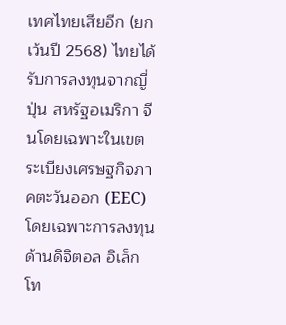เทศไทยเสียอีก (ยกเว้นปี 2568) ไทยได้รับการลงทุนจากญี่ปุ่น สหรัฐอเมริกา จีนโดยเฉพาะในเขตระเบียงเศรษฐกิจภาคตะวันออก (EEC) โดยเฉพาะการลงทุนด้านดิจิตอล อิเล็กโท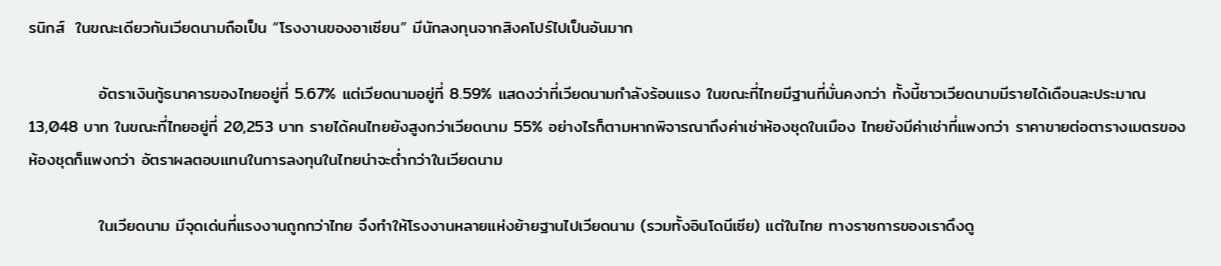รนิกส์  ในขณะเดียวกันเวียดนามถือเป็น “โรงงานของอาเซียน” มีนักลงทุนจากสิงคโปร์ไปเป็นอันมาก

            อัตราเงินกู้ธนาคารของไทยอยู่ที่ 5.67% แต่เวียดนามอยู่ที่ 8.59% แสดงว่าที่เวียดนามกำลังร้อนแรง ในขณะที่ไทยมีฐานที่มั่นคงกว่า ทั้งนี้ชาวเวียดนามมีรายได้เดือนละประมาณ 13,048 บาท ในขณะที่ไทยอยู่ที่ 20,253 บาท รายได้คนไทยยังสูงกว่าเวียดนาม 55% อย่างไรก็ตามหากพิจารณาถึงค่าเช่าห้องชุดในเมือง ไทยยังมีค่าเช่าที่แพงกว่า ราคาขายต่อตารางเมตรของห้องชุดก็แพงกว่า อัตราผลตอบแทนในการลงทุนในไทยน่าจะต่ำกว่าในเวียดนาม

            ในเวียดนาม มีจุดเด่นที่แรงงานถูกกว่าไทย จึงทำให้โรงงานหลายแห่งย้ายฐานไปเวียดนาม (รวมทั้งอินโดนีเซีย) แต่ในไทย ทางราชการของเราดึงดู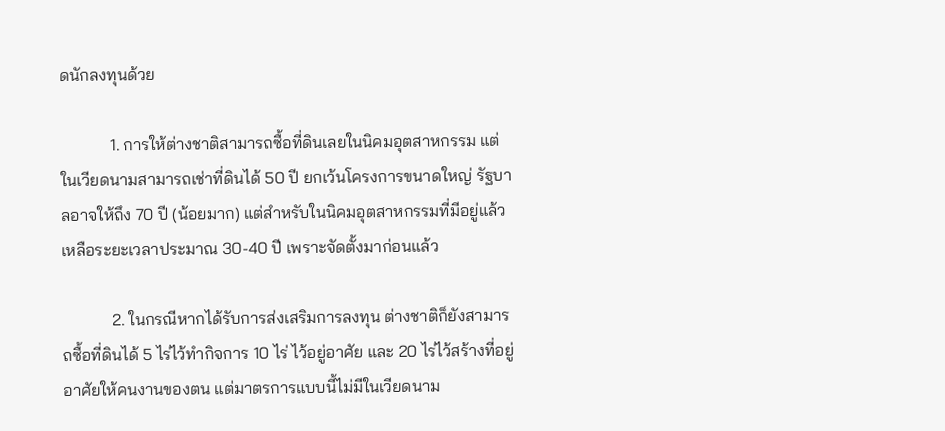ดนักลงทุนด้วย

            1. การให้ต่างชาติสามารถซื้อที่ดินเลยในนิคมอุตสาหกรรม แต่ในเวียดนามสามารถเช่าที่ดินได้ 50 ปี ยกเว้นโครงการขนาดใหญ่ รัฐบาลอาจให้ถึง 70 ปี (น้อยมาก) แต่สำหรับในนิคมอุตสาหกรรมที่มีอยู่แล้ว เหลือระยะเวลาประมาณ 30-40 ปี เพราะจัดตั้งมาก่อนแล้ว

            2. ในกรณีหากได้รับการส่งเสริมการลงทุน ต่างชาติก็ยังสามารถซื้อที่ดินได้ 5 ไร่ไว้ทำกิจการ 10 ไร่ ไว้อยู่อาศัย และ 20 ไร่ไว้สร้างที่อยู่อาศัยให้คนงานของตน แต่มาตรการแบบนี้ไม่มีในเวียดนาม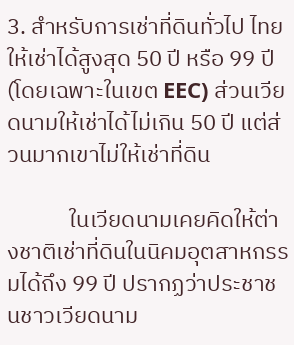3. สำหรับการเช่าที่ดินทั่วไป ไทยให้เช่าได้สูงสุด 50 ปี หรือ 99 ปี (โดยเฉพาะในเขต EEC) ส่วนเวียดนามให้เช่าได้ไม่เกิน 50 ปี แต่ส่วนมากเขาไม่ให้เช่าที่ดิน

            ในเวียดนามเคยคิดให้ต่างชาติเช่าที่ดินในนิคมอุตสาหกรรมได้ถึง 99 ปี ปรากฏว่าประชาชนชาวเวียดนาม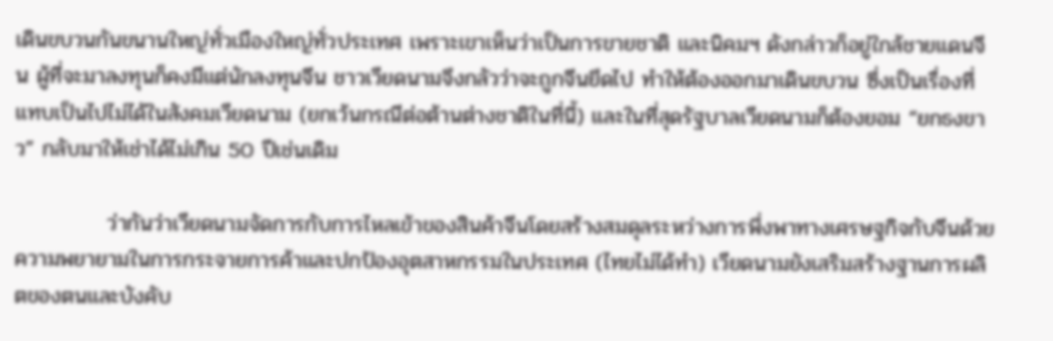เดินขบวนกันขนานใหญ่ทั่วเมืองใหญ่ทั่วประเทศ เพราะเขาเห็นว่าเป็นการขายชาติ และนิคมฯ ดังกล่าวก็อยู่ใกล้ชายแดนจีน ผู้ที่จะมาลงทุนก็คงมีแต่นักลงทุนจีน ชาวเวียดนามจึงกลัวว่าจะถูกจีนยึดไป ทำให้ต้องออกมาเดินขบวน ซึ่งเป็นเรื่องที่แทบเป็นไปไม่ได้ในสังคมเวียดนาม (ยกเว้นกรณีต่อต้านต่างชาติในที่นี้) และในที่สุดรัฐบาลเวียดนามก็ต้องยอม “ยกธงขาว” กลับมาให้เช่าได้ไม่เกิน 50 ปีเช่นเดิม

            ว่ากันว่าเวียดนามจัดการกับการไหลเข้าของสินค้าจีนโดยสร้างสมดุลระหว่างการพึ่งพาทางเศรษฐกิจกับจีนด้วยความพยายามในการกระจายการค้าและปกป้องอุตสาหกรรมในประเทศ (ไทยไม่ได้ทำ) เวียดนามยังเสริมสร้างฐานการผลิตของตนและบังคับ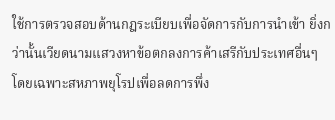ใช้การตรวจสอบด้านกฎระเบียบเพื่อจัดการกับการนำเข้า ยิ่งกว่านั้นเวียดนามแสวงหาข้อตกลงการค้าเสรีกับประเทศอื่นๆ โดยเฉพาะสหภาพยุโรปเพื่อลดการพึ่ง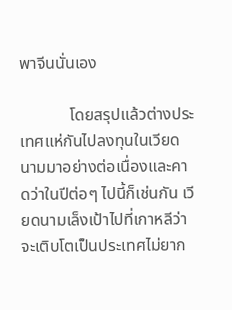พาจีนนั่นเอง

            โดยสรุปแล้วต่างประเทศแห่กันไปลงทุนในเวียดนามมาอย่างต่อเนื่องและคาดว่าในปีต่อๆ ไปนี้ก็เช่นกัน เวียดนามเล็งเป้าไปที่เกาหลีว่าจะเติบโตเป็นประเทศไม่ยาก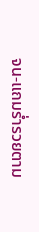จน-แถมร่ำรวยตาม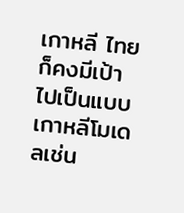เกาหลี ไทยก็คงมีเป้าไปเป็นแบบเกาหลีโมเดลเช่น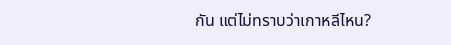กัน แต่ไม่ทราบว่าเกาหลีไหน?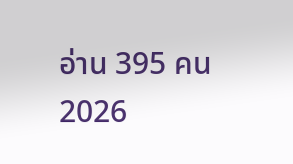อ่าน 395 คน
2026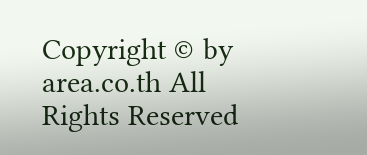Copyright © by area.co.th All Rights Reserved